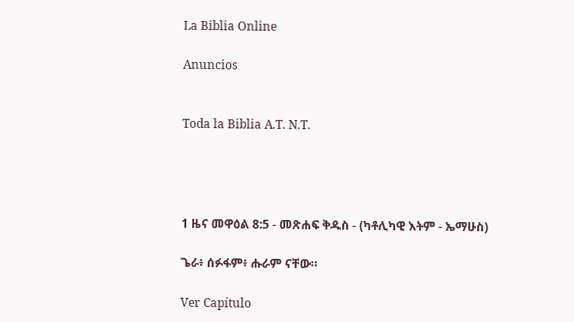La Biblia Online

Anuncios


Toda la Biblia A.T. N.T.




1 ዜና መዋዕል 8:5 - መጽሐፍ ቅዱስ - (ካቶሊካዊ እትም - ኤማሁስ)

ጌራ፥ ሰፉፋም፥ ሑራም ናቸው።

Ver Capítulo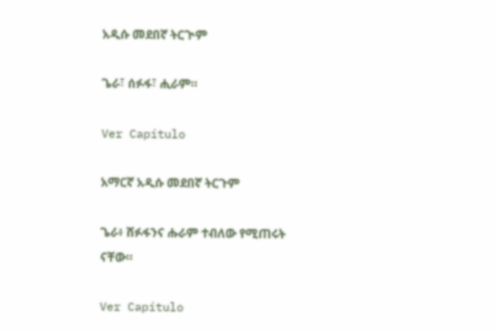አዲሱ መደበኛ ትርጒም

ጌራ፣ ሰፉፋ፣ ሒራም።

Ver Capítulo

አማርኛ አዲሱ መደበኛ ትርጉም

ጌራ፥ ሸፉፋንና ሑራም ተብለው የሚጠሩት ናቸው።

Ver Capítulo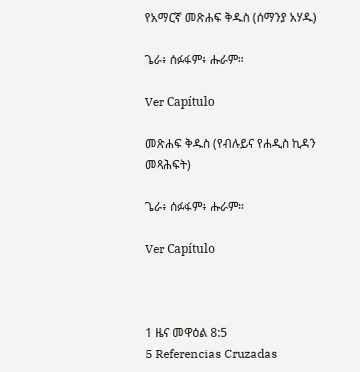የአማርኛ መጽሐፍ ቅዱስ (ሰማንያ አሃዱ)

ጌራ፥ ሰፉፋም፥ ሑራም።

Ver Capítulo

መጽሐፍ ቅዱስ (የብሉይና የሐዲስ ኪዳን መጻሕፍት)

ጌራ፥ ሰፉፋም፥ ሑራም።

Ver Capítulo



1 ዜና መዋዕል 8:5
5 Referencias Cruzadas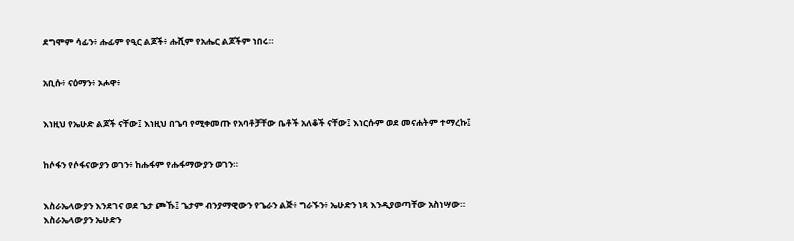ደግሞም ሳፊን፥ ሑፊም የዒር ልጆች፥ ሑሺም የአሔር ልጆችም ነበሩ።


አቢሱ፥ ናዕማን፥ ኦሖዋ፥


እነዚህ የኤሁድ ልጆች ናቸው፤ እነዚህ በጌባ የሚቀመጡ የአባቶቻቸው ቤቶች አለቆች ናቸው፤ እነርሱም ወደ መናሐትም ተማረኩ፤


ከሶፋን የሶፋናውያን ወገን፥ ከሑፋም የሑፋማውያን ወገን።


እስራኤላውያን እንደገና ወደ ጌታ ጮኹ፤ ጌታም ብንያማዊውን የጌራን ልጅ፥ ግራኙን፥ ኤሁድን ነጻ እንዲያወጣቸው አስነሣው። እስራኤላውያን ኤሁድን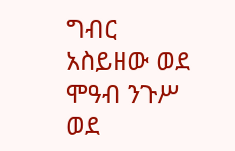ግብር አስይዘው ወደ ሞዓብ ንጉሥ ወደ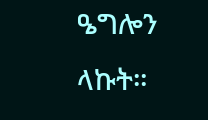ዔግሎን ላኩት።